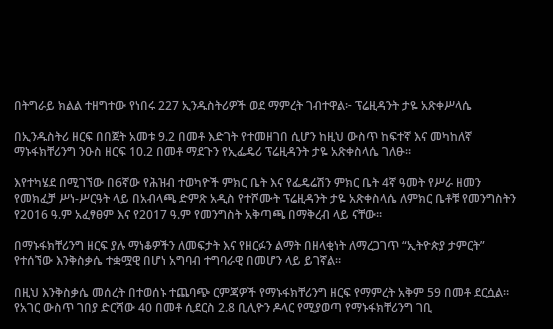በትግራይ ክልል ተዘግተው የነበሩ 227 ኢንዱስትሪዎች ወደ ማምረት ገብተዋል፦ ፕሬዚዳንት ታዬ አጽቀሥላሴ

በኢንዱስትሪ ዘርፍ በበጀት አመቱ 9.2 በመቶ እድገት የተመዘገበ ሲሆን ከዚህ ውስጥ ከፍተኛ እና መካከለኛ ማኑፋክቸሪንግ ንዑስ ዘርፍ 10.2 በመቶ ማደጉን የኢፌዴሪ ፕሬዚዳንት ታዬ አጽቀስላሴ ገለፁ።

እየተካሄደ በሚገኘው በ6ኛው የሕዝብ ተወካዮች ምክር ቤት እና የፌዴሬሽን ምክር ቤት 4ኛ ዓመት የሥራ ዘመን የመክፈቻ ሥነ-ሥርዓት ላይ በአብላጫ ድምጽ አዲስ የተሾሙት ፕሬዚዳንት ታዬ አጽቀስላሴ ለምክር ቤቶቹ የመንግስትን የ2016 ዓ.ም አፈፃፀም እና የ2017 ዓ.ም የመንግስት አቅጣጫ በማቅረብ ላይ ናቸው።

በማኑፋክቸሪንግ ዘርፍ ያሉ ማነቆዎችን ለመፍታት እና የዘርፉን ልማት በዘላቂነት ለማረጋገጥ “ኢትዮጵያ ታምርት” የተሰኘው እንቅስቃሴ ተቋሟዊ በሆነ አግባብ ተግባራዊ በመሆን ላይ ይገኛል።

በዚህ እንቅስቃሴ መሰረት በተወሰኑ ተጨባጭ ርምጃዎች የማኑፋክቸሪንግ ዘርፍ የማምረት አቅም 59 በመቶ ደርሷል። የአገር ውስጥ ገበያ ድርሻው 40 በመቶ ሲደርስ 2.8 ቢሊዮን ዶላር የሚያወጣ የማኑፋክቸሪንግ ገቢ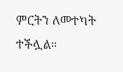ምርትን ለመተካት ተችሏል።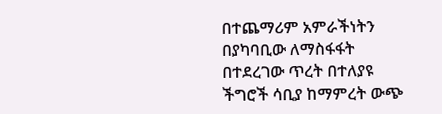በተጨማሪም አምራችነትን በያካባቢው ለማስፋፋት በተደረገው ጥረት በተለያዩ ችግሮች ሳቢያ ከማምረት ውጭ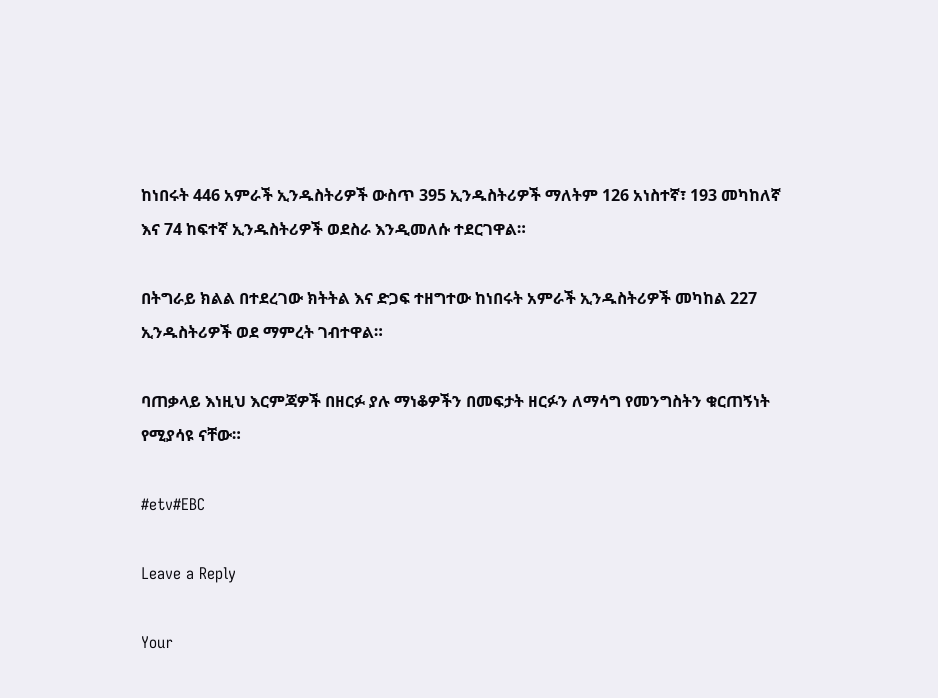ከነበሩት 446 አምራች ኢንዱስትሪዎች ውስጥ 395 ኢንዱስትሪዎች ማለትም 126 አነስተኛ፣ 193 መካከለኛ እና 74 ከፍተኛ ኢንዱስትሪዎች ወደስራ እንዲመለሱ ተደርገዋል።

በትግራይ ክልል በተደረገው ክትትል እና ድጋፍ ተዘግተው ከነበሩት አምራች ኢንዱስትሪዎች መካከል 227 ኢንዱስትሪዎች ወደ ማምረት ገብተዋል።

ባጠቃላይ እነዚህ እርምጃዎች በዘርፉ ያሉ ማነቆዎችን በመፍታት ዘርፉን ለማሳግ የመንግስትን ቁርጠኝነት የሚያሳዩ ናቸው።

#etv#EBC

Leave a Reply

Your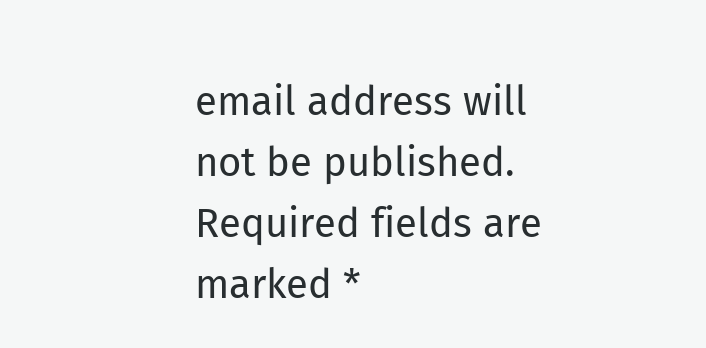email address will not be published. Required fields are marked *